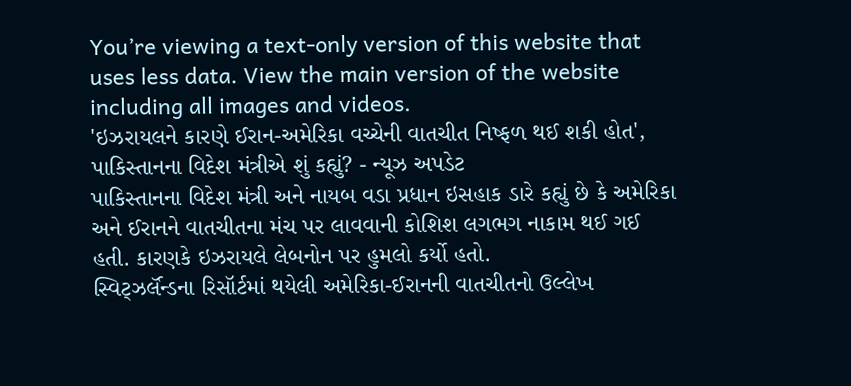You’re viewing a text-only version of this website that uses less data. View the main version of the website including all images and videos.
'ઇઝરાયલને કારણે ઈરાન-અમેરિકા વચ્ચેની વાતચીત નિષ્ફળ થઈ શકી હોત', પાકિસ્તાનના વિદેશ મંત્રીએ શું કહ્યું? - ન્યૂઝ અપડેટ
પાકિસ્તાનના વિદેશ મંત્રી અને નાયબ વડા પ્રધાન ઇસહાક ડારે કહ્યું છે કે અમેરિકા અને ઈરાનને વાતચીતના મંચ પર લાવવાની કોશિશ લગભગ નાકામ થઈ ગઈ હતી. કારણકે ઇઝરાયલે લેબનોન પર હુમલો કર્યો હતો.
સ્વિટ્ઝર્લૅન્ડના રિસૉર્ટમાં થયેલી અમેરિકા-ઈરાનની વાતચીતનો ઉલ્લેખ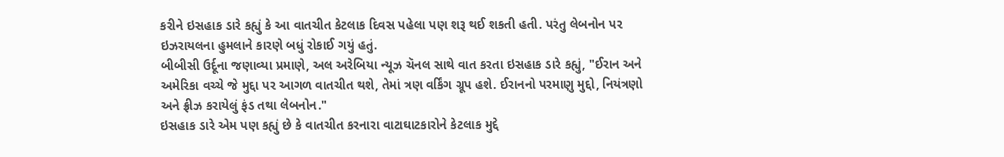કરીને ઇસહાક ડારે કહ્યું કે આ વાતચીત કેટલાક દિવસ પહેલા પણ શરૂ થઈ શકતી હતી. પરંતુ લેબનોન પર ઇઝરાયલના હુમલાને કારણે બધું રોકાઈ ગયું હતું.
બીબીસી ઉર્દૂના જણાવ્યા પ્રમાણે, અલ અરેબિયા ન્યૂઝ ચૅનલ સાથે વાત કરતા ઇસહાક ડારે કહ્યું, "ઈરાન અને અમેરિકા વચ્ચે જે મુદ્દા પર આગળ વાતચીત થશે, તેમાં ત્રણ વર્કિંગ ગ્રૂપ હશે. ઈરાનનો પરમાણુ મુદ્દો, નિયંત્રણો અને ફ્રીઝ કરાયેલું ફંડ તથા લેબનોન."
ઇસહાક ડારે એમ પણ કહ્યું છે કે વાતચીત કરનારા વાટાઘાટકારોને કેટલાક મુદ્દે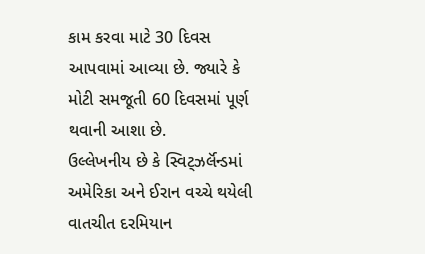કામ કરવા માટે 30 દિવસ આપવામાં આવ્યા છે. જ્યારે કે મોટી સમજૂતી 60 દિવસમાં પૂર્ણ થવાની આશા છે.
ઉલ્લેખનીય છે કે સ્વિટ્ઝર્લૅન્ડમાં અમેરિકા અને ઈરાન વચ્ચે થયેલી વાતચીત દરમિયાન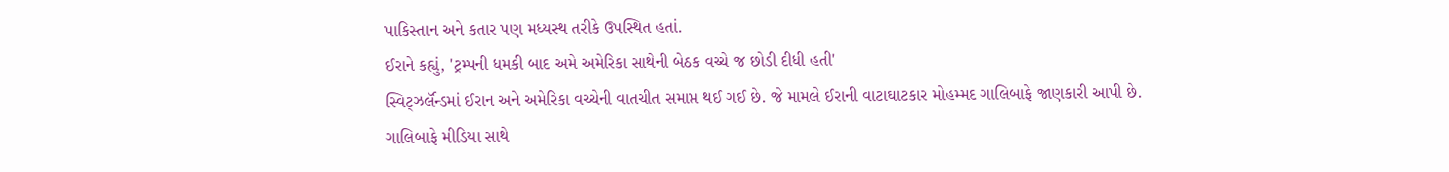પાકિસ્તાન અને કતાર પણ મધ્યસ્થ તરીકે ઉપસ્થિત હતાં.
ઈરાને કહ્યું, 'ટ્રમ્પની ધમકી બાદ અમે અમેરિકા સાથેની બેઠક વચ્ચે જ છોડી દીધી હતી'
સ્વિટ્ઝર્લૅન્ડમાં ઈરાન અને અમેરિકા વચ્ચેની વાતચીત સમાપ્ત થઈ ગઈ છે. જે મામલે ઈરાની વાટાઘાટકાર મોહમ્મદ ગાલિબાફે જાણકારી આપી છે.
ગાલિબાફે મીડિયા સાથે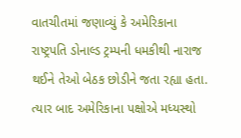વાતચીતમાં જણાવ્યું કે અમેરિકાના રાષ્ટ્રપતિ ડોનાલ્ડ ટ્રમ્પની ધમકીથી નારાજ થઈને તેઓ બેઠક છોડીને જતા રહ્યા હતા. ત્યાર બાદ અમેરિકાના પક્ષોએ મધ્યસ્થો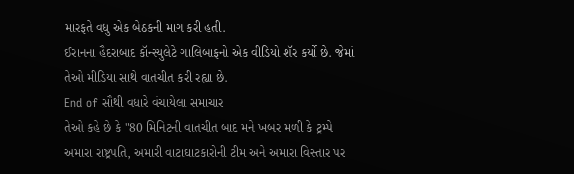મારફતે વધુ એક બેઠકની માગ કરી હતી.
ઈરાનના હૈદરાબાદ કૉન્સ્યુલેટે ગાલિબાફનો એક વીડિયો શૅર કર્યો છે. જેમાં તેઓ મીડિયા સાથે વાતચીત કરી રહ્યા છે.
End of સૌથી વધારે વંચાયેલા સમાચાર
તેઓ કહે છે કે "80 મિનિટની વાતચીત બાદ મને ખબર મળી કે ટ્રમ્પે અમારા રાષ્ટ્રપતિ, અમારી વાટાઘાટકારોની ટીમ અને અમારા વિસ્તાર પર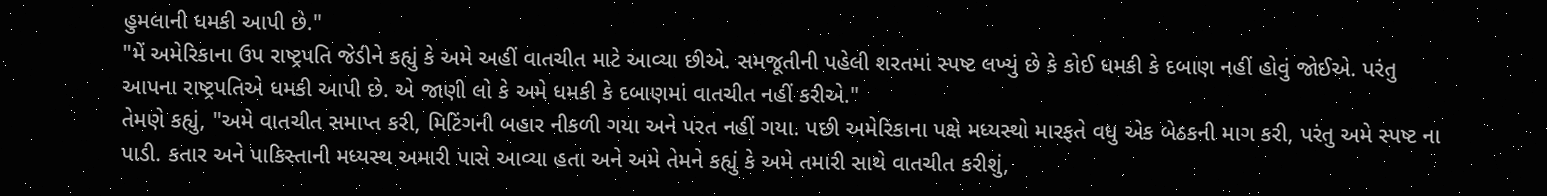હુમલાની ધમકી આપી છે."
"મેં અમેરિકાના ઉપ રાષ્ટ્રપતિ જેડીને કહ્યું કે અમે અહીં વાતચીત માટે આવ્યા છીએ. સમજૂતીની પહેલી શરતમાં સ્પષ્ટ લખ્યું છે કે કોઈ ધમકી કે દબાણ નહીં હોવું જોઈએ. પરંતુ આપના રાષ્ટ્રપતિએ ધમકી આપી છે. એ જાણી લો કે અમે ધમકી કે દબાણમાં વાતચીત નહીં કરીએ."
તેમણે કહ્યું, "અમે વાતચીત સમાપ્ત કરી, મિટિંગની બહાર નીકળી ગયા અને પરત નહીં ગયા. પછી અમેરિકાના પક્ષે મધ્યસ્થો મારફતે વધુ એક બેઠકની માગ કરી, પરંતુ અમે સ્પષ્ટ ના પાડી. કતાર અને પાકિસ્તાની મધ્યસ્થ અમારી પાસે આવ્યા હતા અને અમે તેમને કહ્યું કે અમે તમારી સાથે વાતચીત કરીશું,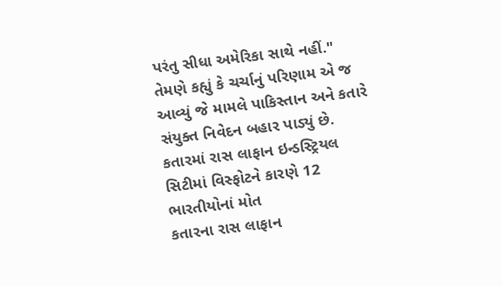પરંતુ સીધા અમેરિકા સાથે નહીં."
તેમણે કહ્યું કે ચર્ચાનું પરિણામ એ જ આવ્યું જે મામલે પાકિસ્તાન અને કતારે સંયુક્ત નિવેદન બહાર પાડ્યું છે.
કતારમાં રાસ લાફાન ઇન્ડસ્ટ્રિયલ સિટીમાં વિસ્ફોટને કારણે 12 ભારતીયોનાં મોત
કતારના રાસ લાફાન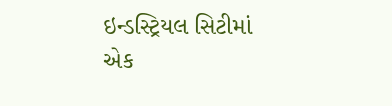ઇન્ડસ્ટ્રિયલ સિટીમાં એક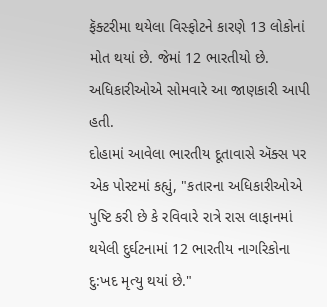ફૅક્ટરીમા થયેલા વિસ્ફોટને કારણે 13 લોકોનાં મોત થયાં છે. જેમાં 12 ભારતીયો છે. અધિકારીઓએ સોમવારે આ જાણકારી આપી હતી.
દોહામાં આવેલા ભારતીય દૂતાવાસે ઍક્સ પર એક પોસ્ટમાં કહ્યું, "કતારના અધિકારીઓએ પુષ્ટિ કરી છે કે રવિવારે રાત્રે રાસ લાફાનમાં થયેલી દુર્ઘટનામાં 12 ભારતીય નાગરિકોના દુ:ખદ મૃત્યુ થયાં છે."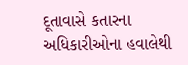દૂતાવાસે કતારના અધિકારીઓના હવાલેથી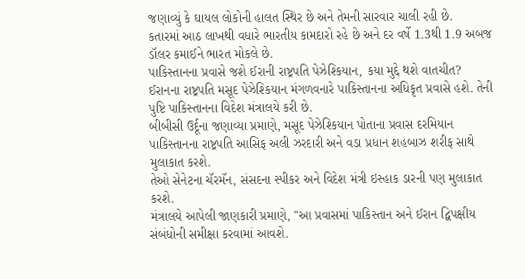જણાવ્યું કે ઘાયલ લોકોની હાલત સ્થિર છે અને તેમની સારવાર ચાલી રહી છે.
કતારમાં આઠ લાખથી વધારે ભારતીય કામદારો રહે છે અને દર વર્ષે 1.3થી 1.9 અબજ ડૉલર કમાઈને ભારત મોકલે છે.
પાકિસ્તાનના પ્રવાસે જશે ઈરાની રાષ્ટ્રપતિ પેઝેશ્કિયાન, કયા મુદ્દે થશે વાતચીત?
ઈરાનના રાષ્ટ્રપતિ મસૂદ પેઝેશ્કિયાન મંગળવનારે પાકિસ્તાનના અધિકૃત પ્રવાસે હશે. તેની પુષ્ટિ પાકિસ્તાનના વિદેશ મંત્રાલયે કરી છે.
બીબીસી ઉર્દૂના જણાવ્યા પ્રમાણે, મસૂદ પેઝેશ્કિયાન પોતાના પ્રવાસ દરમિયાન પાકિસ્તાનના રાષ્ટ્રપતિ આસિફ અલી ઝરદારી અને વડા પ્રધાન શહબાઝ શરીફ સાથે મુલાકાત કરશે.
તેઓ સેનેટના ચૅરમૅન, સંસદના સ્પીકર અને વિદેશ મંત્રી ઇસ્હાક ડારની પણ મુલાકાત કરશે.
મંત્રાલયે આપેલી જાણકારી પ્રમાણે, "આ પ્રવાસમાં પાકિસ્તાન અને ઈરાન દ્વિપક્ષીય સંબંધોની સમીક્ષા કરવામાં આવશે.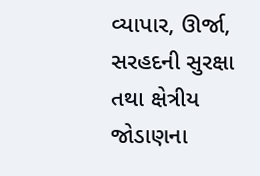વ્યાપાર, ઊર્જા, સરહદની સુરક્ષા તથા ક્ષેત્રીય જોડાણના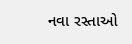નવા રસ્તાઓ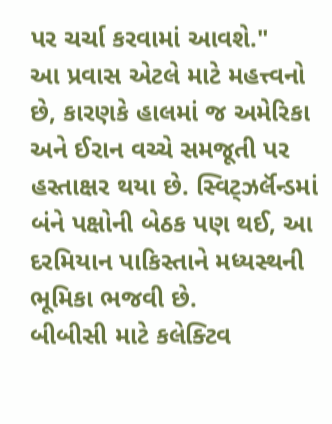પર ચર્ચા કરવામાં આવશે."
આ પ્રવાસ એટલે માટે મહત્ત્વનો છે, કારણકે હાલમાં જ અમેરિકા અને ઈરાન વચ્ચે સમજૂતી પર હસ્તાક્ષર થયા છે. સ્વિટ્ઝર્લૅન્ડમાં બંને પક્ષોની બેઠક પણ થઈ, આ દરમિયાન પાકિસ્તાને મધ્યસ્થની ભૂમિકા ભજવી છે.
બીબીસી માટે કલેક્ટિવ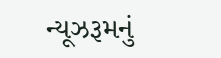ન્યૂઝરૂમનું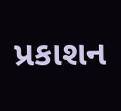પ્રકાશન